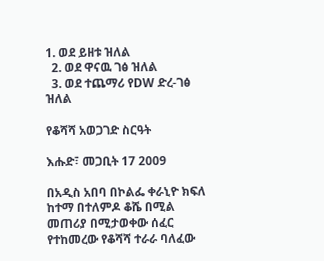1. ወደ ይዘቱ ዝለል
  2. ወደ ዋናዉ ገፅ ዝለል
  3. ወደ ተጨማሪ የDW ድረ-ገፅ ዝለል

የቆሻሻ አወጋገድ ስርዓት

እሑድ፣ መጋቢት 17 2009

በአዲስ አበባ በኮልፌ ቀራኒዮ ክፍለ ከተማ በተለምዶ ቆሼ በሚል መጠሪያ በሚታወቀው ሰፈር የተከመረው የቆሻሻ ተራራ ባለፈው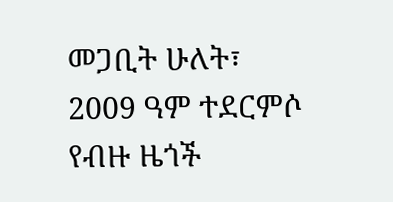መጋቢት ሁለት፣ 2009 ዓም ተደርምሶ የብዙ ዜጎች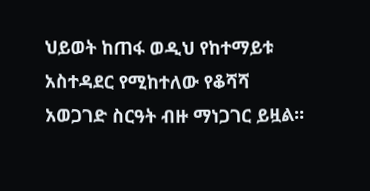ህይወት ከጠፋ ወዲህ የከተማይቱ አስተዳደር የሚከተለው የቆሻሻ አወጋገድ ስርዓት ብዙ ማነጋገር ይዟል።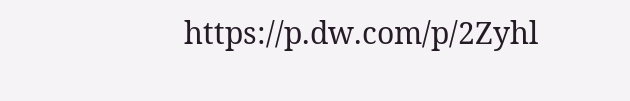https://p.dw.com/p/2Zyhl